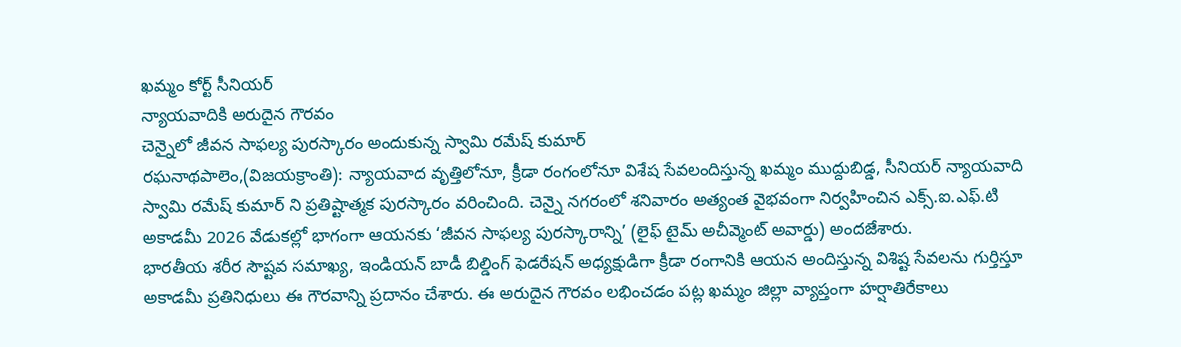ఖమ్మం కోర్ట్ సీనియర్
న్యాయవాదికి అరుదైన గౌరవం
చెన్నైలో జీవన సాఫల్య పురస్కారం అందుకున్న స్వామి రమేష్ కుమార్
రఘనాథపాలెం,(విజయక్రాంతి): న్యాయవాద వృత్తిలోనూ, క్రీడా రంగంలోనూ విశేష సేవలందిస్తున్న ఖమ్మం ముద్దుబిడ్డ, సీనియర్ న్యాయవాది స్వామి రమేష్ కుమార్ ని ప్రతిష్టాత్మక పురస్కారం వరించింది. చెన్నై నగరంలో శనివారం అత్యంత వైభవంగా నిర్వహించిన ఎక్స్.ఐ.ఎఫ్.టి అకాడమీ 2026 వేడుకల్లో భాగంగా ఆయనకు ‘జీవన సాఫల్య పురస్కారాన్ని’ (లైఫ్ టైమ్ అచీవ్మెంట్ అవార్డు) అందజేశారు.
భారతీయ శరీర సౌష్టవ సమాఖ్య, ఇండియన్ బాడీ బిల్డింగ్ ఫెడరేషన్ అధ్యక్షుడిగా క్రీడా రంగానికి ఆయన అందిస్తున్న విశిష్ట సేవలను గుర్తిస్తూ అకాడమీ ప్రతినిధులు ఈ గౌరవాన్ని ప్రదానం చేశారు. ఈ అరుదైన గౌరవం లభించడం పట్ల ఖమ్మం జిల్లా వ్యాప్తంగా హర్షాతిరేకాలు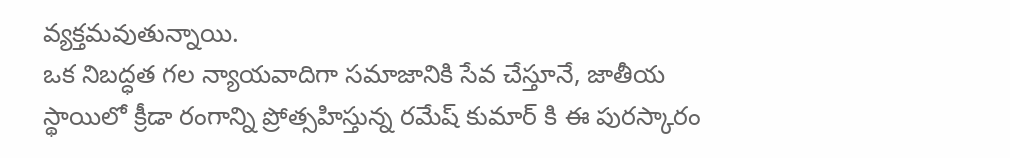వ్యక్తమవుతున్నాయి.
ఒక నిబద్ధత గల న్యాయవాదిగా సమాజానికి సేవ చేస్తూనే, జాతీయ స్థాయిలో క్రీడా రంగాన్ని ప్రోత్సహిస్తున్న రమేష్ కుమార్ కి ఈ పురస్కారం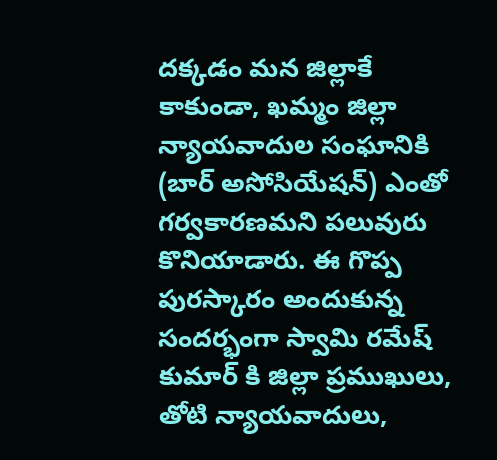దక్కడం మన జిల్లాకే కాకుండా, ఖమ్మం జిల్లా న్యాయవాదుల సంఘానికి (బార్ అసోసియేషన్) ఎంతో గర్వకారణమని పలువురు కొనియాడారు. ఈ గొప్ప పురస్కారం అందుకున్న సందర్భంగా స్వామి రమేష్ కుమార్ కి జిల్లా ప్రముఖులు, తోటి న్యాయవాదులు,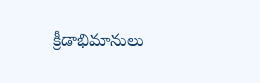క్రీడాభిమానులు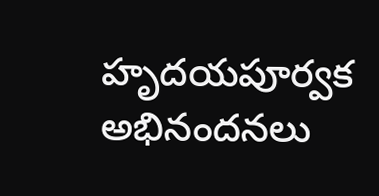హృదయపూర్వక అభినందనలు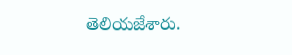తెలియజేశారు.